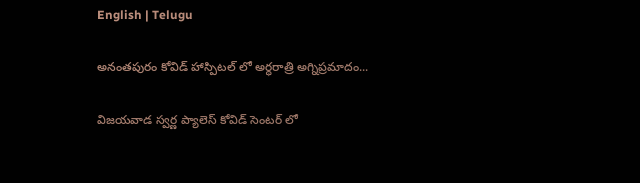English | Telugu

అనంతపురం కోవిడ్ హాస్పిటల్ లో అర్ధరాత్రి అగ్నిప్రమాదం...

విజయవాడ స్వర్ణ ప్యాలెస్ కోవిడ్ సెంటర్ లో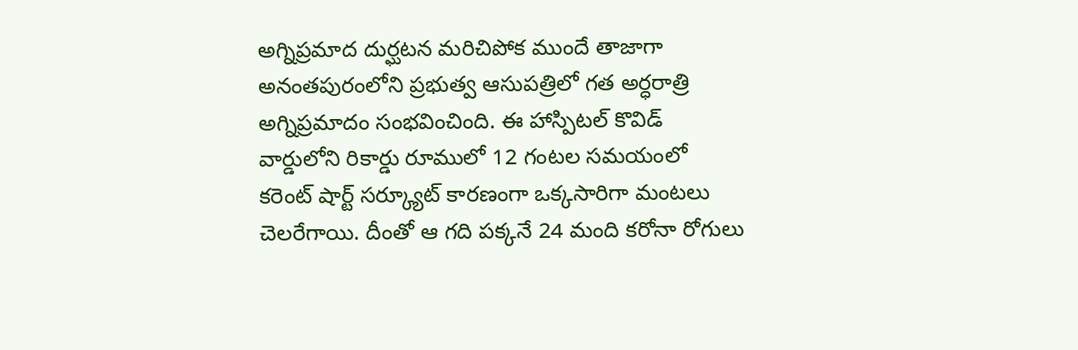అగ్నిప్రమాద దుర్ఘటన మరిచిపోక ముందే తాజాగా అనంతపురంలోని ప్రభుత్వ ఆసుపత్రిలో గత అర్ధరాత్రి అగ్నిప్రమాదం సంభవించింది. ఈ హాస్పిటల్ కొవిడ్ వార్డులోని రికార్డు రూములో 12 గంటల సమయంలో కరెంట్ షార్ట్ సర్క్యూట్ కారణంగా ఒక్కసారిగా మంటలు చెలరేగాయి. దీంతో ఆ గది పక్కనే 24 మంది కరోనా రోగులు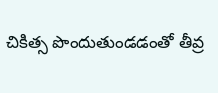చికిత్స పొందుతుండడంతో తీవ్ర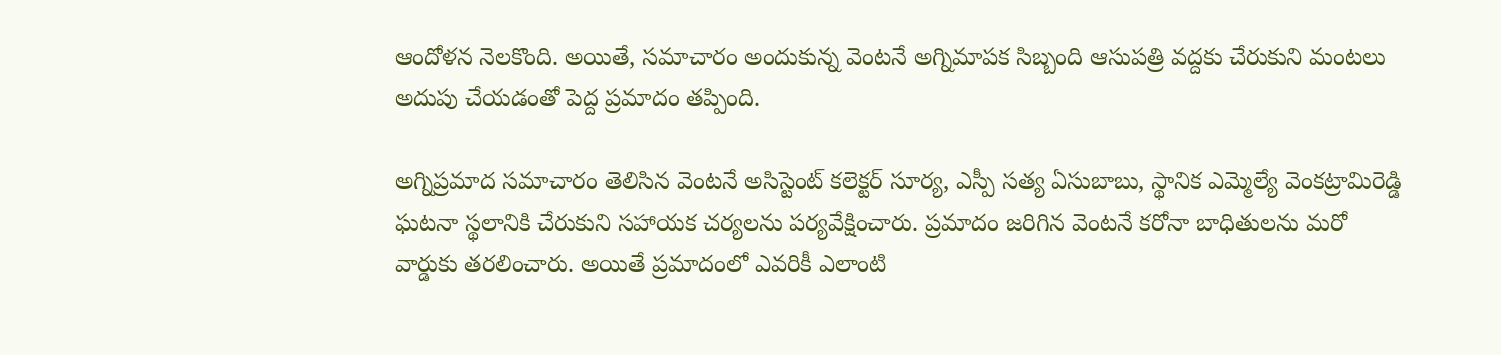ఆందోళన నెలకొంది. అయితే, సమాచారం అందుకున్న వెంటనే అగ్నిమాపక సిబ్బంది ఆసుపత్రి వద్దకు చేరుకుని మంటలు అదుపు చేయడంతో పెద్ద ప్రమాదం తప్పింది.

అగ్నిప్రమాద సమాచారం తెలిసిన వెంటనే అసిస్టెంట్ కలెక్టర్ సూర్య, ఎస్పీ సత్య ఏసుబాబు, స్థానిక ఎమ్మెల్యే వెంకట్రామిరెడ్డి ఘటనా స్థలానికి చేరుకుని సహాయక చర్యలను పర్యవేక్షించారు. ప్రమాదం జరిగిన వెంటనే కరోనా బాధితులను మరో వార్డుకు తరలించారు. అయితే ప్రమాదంలో ఎవరికీ ఎలాంటి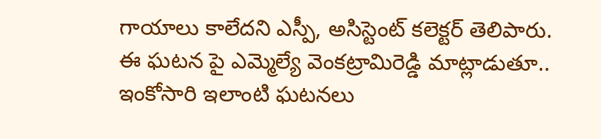గాయాలు కాలేదని ఎస్పీ, అసిస్టెంట్ కలెక్టర్ తెలిపారు. ఈ ఘటన పై ఎమ్మెల్యే వెంకట్రామిరెడ్డి మాట్లాడుతూ.. ఇంకోసారి ఇలాంటి ఘటనలు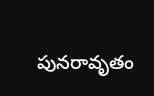పునరావృతం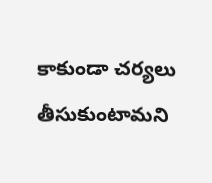కాకుండా చర్యలు తీసుకుంటామని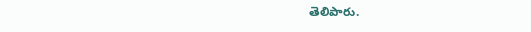తెలిపారు.